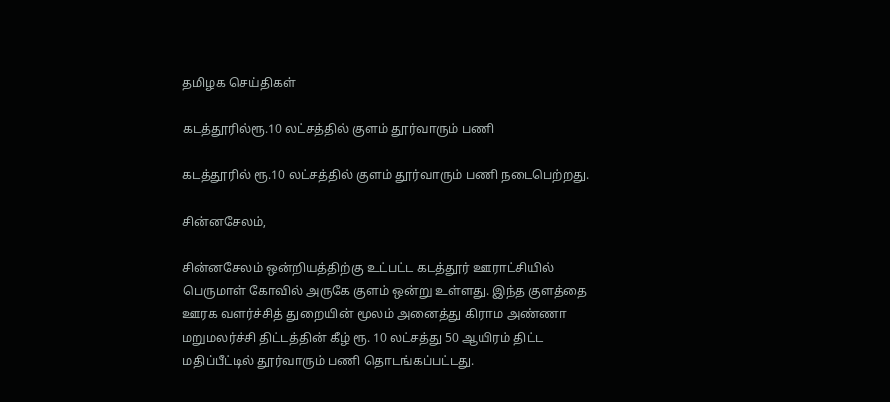தமிழக செய்திகள்

கடத்தூரில்ரூ.10 லட்சத்தில் குளம் தூர்வாரும் பணி

கடத்தூரில் ரூ.10 லட்சத்தில் குளம் தூர்வாரும் பணி நடைபெற்றது.

சின்னசேலம்,

சின்னசேலம் ஒன்றியத்திற்கு உட்பட்ட கடத்தூர் ஊராட்சியில் பெருமாள் கோவில் அருகே குளம் ஒன்று உள்ளது. இந்த குளத்தை ஊரக வளர்ச்சித் துறையின் மூலம் அனைத்து கிராம அண்ணா மறுமலர்ச்சி திட்டத்தின் கீழ் ரூ. 10 லட்சத்து 50 ஆயிரம் திட்ட மதிப்பீட்டில் தூர்வாரும் பணி தொடங்கப்பட்டது.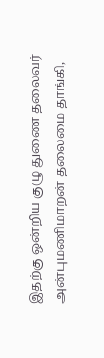இதற்கு ஒன்றிய குழு துணை தலைவர் அன்புமணிமாறன் தலைமை தாங்கி,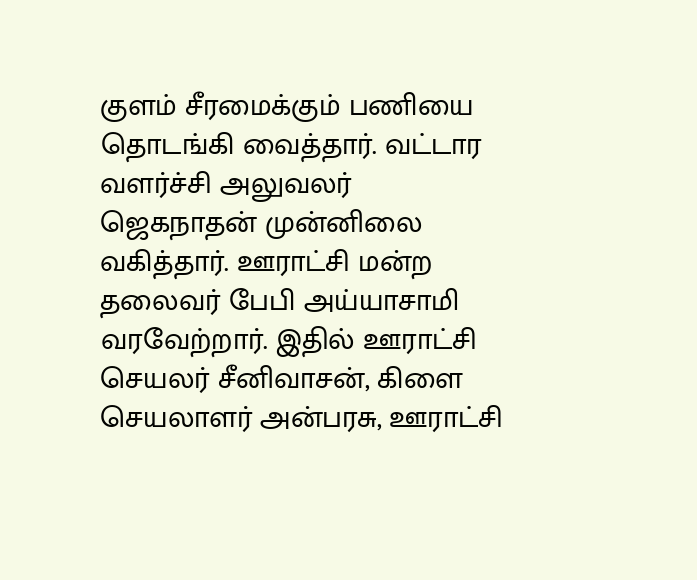குளம் சீரமைக்கும் பணியை தொடங்கி வைத்தார். வட்டார வளர்ச்சி அலுவலர் ஜெகநாதன் முன்னிலை வகித்தார். ஊராட்சி மன்ற தலைவர் பேபி அய்யாசாமி வரவேற்றார். இதில் ஊராட்சி செயலர் சீனிவாசன், கிளை செயலாளர் அன்பரசு, ஊராட்சி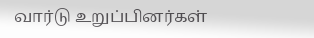வார்டு உறுப்பினர்கள்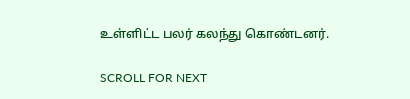உள்ளிட்ட பலர் கலந்து கொண்டனர்.

SCROLL FOR NEXT